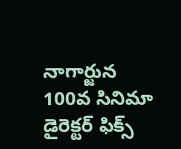నాగార్జున 100వ సినిమా డైరెక్టర్ ఫిక్స్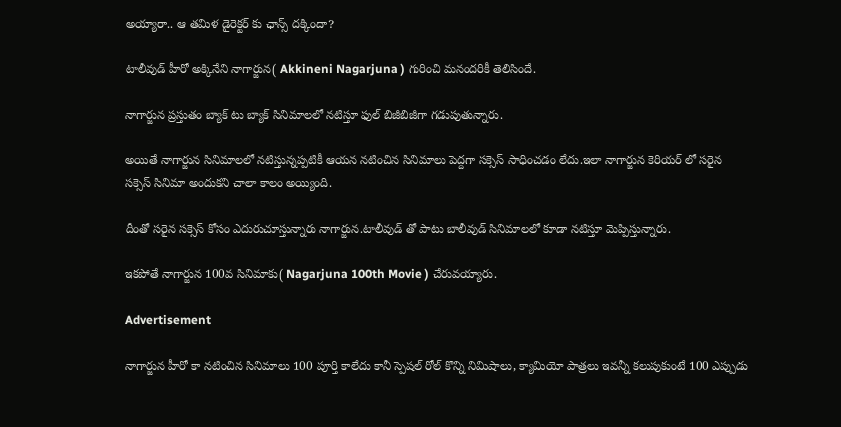అయ్యారా.. ఆ తమిళ డైరెక్టర్ కు ఛాన్స్ దక్కిందా?

టాలీవుడ్ హీరో అక్కినేని నాగార్జున( Akkineni Nagarjuna ) గురించి మనందరికీ తెలిసిందే.

నాగార్జున ప్రస్తుతం బ్యాక్ టు బ్యాక్ సినిమాలలో నటిస్తూ ఫుల్ బిజీబిజీగా గడుపుతున్నారు.

అయితే నాగార్జున సినిమాలలో నటిస్తున్నప్పటికీ ఆయన నటించిన సినిమాలు పెద్దగా సక్సెస్ సాధించడం లేదు.ఇలా నాగార్జున కెరియర్ లో సరైన సక్సెస్ సినిమా అందుకని చాలా కాలం అయ్యింది.

దీంతో సరైన సక్సెస్ కోసం ఎదురుచూస్తున్నారు నాగార్జున.టాలీవుడ్ తో పాటు బాలీవుడ్ సినిమాలలో కూడా నటిస్తూ మెప్పిస్తున్నారు.

ఇకపోతే నాగార్జున 100వ సినిమాకు( Nagarjuna 100th Movie ) చేరువయ్యారు.

Advertisement

నాగార్జున హీరో కా నటించిన సినిమాలు 100 పూర్తి కాలేదు కానీ స్పెషల్ రోల్ కొన్ని నిమిషాలు, క్యామియో పాత్రలు ఇవన్నీ కలుపుకుంటే 100 ఎప్పుడు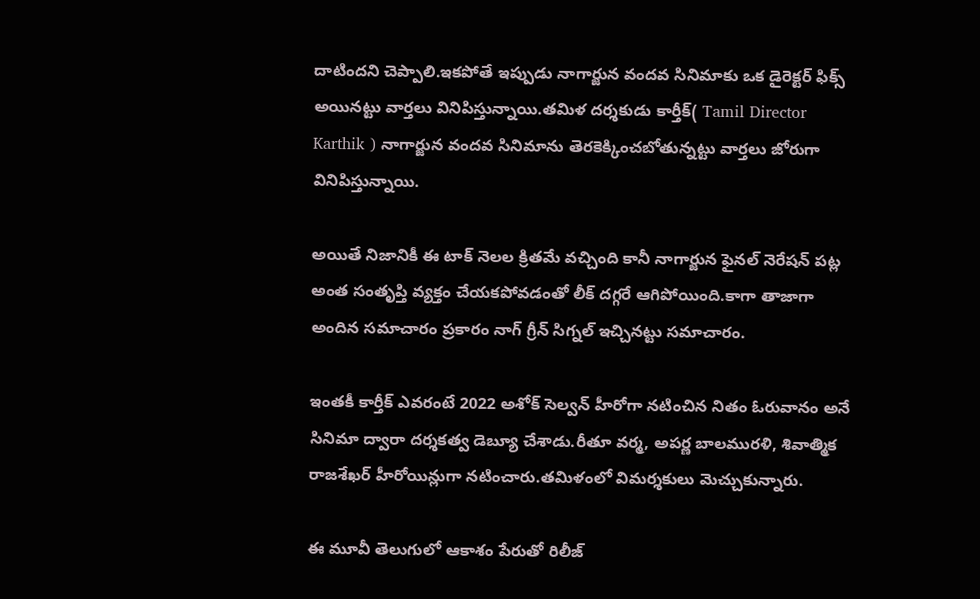దాటిందని చెప్పాలి.ఇకపోతే ఇప్పుడు నాగార్జున వందవ సినిమాకు ఒక డైరెక్టర్ ఫిక్స్ అయినట్టు వార్తలు వినిపిస్తున్నాయి.తమిళ దర్శకుడు కార్తీక్( Tamil Director Karthik ) నాగార్జున వందవ సినిమాను తెరకెక్కించబోతున్నట్టు వార్తలు జోరుగా వినిపిస్తున్నాయి.

అయితే నిజానికీ ఈ టాక్ నెలల క్రితమే వచ్చింది కానీ నాగార్జున ఫైనల్ నెరేషన్ పట్ల అంత సంతృప్తి వ్యక్తం చేయకపోవడంతో లీక్ దగ్గరే ఆగిపోయింది.కాగా తాజాగా అందిన సమాచారం ప్రకారం నాగ్ గ్రీన్ సిగ్నల్ ఇచ్చినట్టు సమాచారం.

ఇంతకీ కార్తీక్ ఎవరంటే 2022 అశోక్ సెల్వన్ హీరోగా నటించిన నితం ఓరువానం అనే సినిమా ద్వారా దర్శకత్వ డెబ్యూ చేశాడు.రీతూ వర్మ, అపర్ణ బాలమురళి, శివాత్మిక రాజశేఖర్ హీరోయిన్లుగా నటించారు.తమిళంలో విమర్శకులు మెచ్చుకున్నారు.

ఈ మూవీ తెలుగులో ఆకాశం పేరుతో రిలీజ్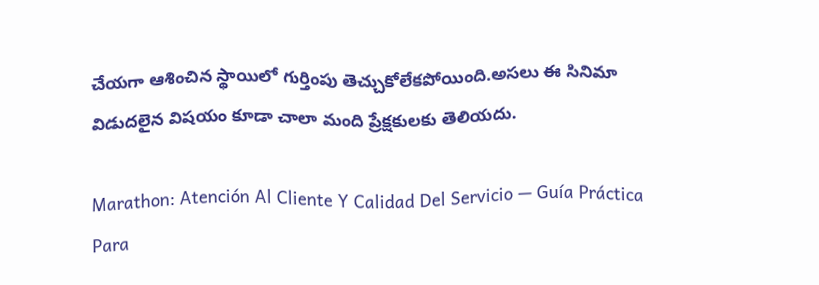చేయగా ఆశించిన స్థాయిలో గుర్తింపు తెచ్చుకోలేకపోయింది.అసలు ఈ సినిమా విడుదలైన విషయం కూడా చాలా మంది ప్రేక్షకులకు తెలియదు.

Marathon: Atención Al Cliente Y Calidad Del Servicio — Guía Práctica Para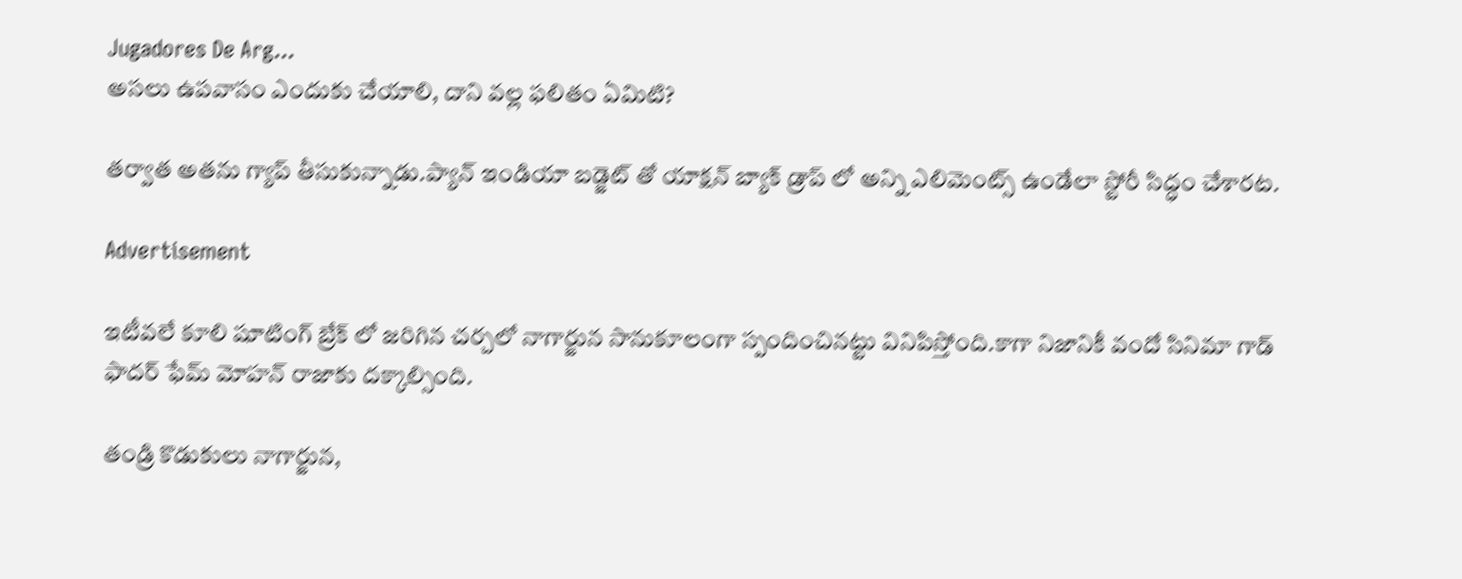Jugadores De Arg...
అసలు ఉపవాసం ఎందుకు చేయాలి, దాని వల్ల ఫలితం ఏమిటి?

తర్వాత అతను గ్యాప్ తీసుకున్నాడు.ప్యాన్ ఇండియా బడ్జెట్ తో యాక్షన్ బ్యాక్ డ్రాప్ లో అన్ని ఎలిమెంట్స్ ఉండేలా స్టోరీ సిద్ధం చేశారట.

Advertisement

ఇటీవలే కూలి షూటింగ్ బ్రేక్ లో జరిగిన చర్చలో నాగార్జున సానుకూలంగా స్పందించినట్టు వినిపిస్తోంది.కాగా నిజానికీ వందో సినిమా గాడ్ ఫాదర్ ఫేమ్ మోహన్ రాజాకు దక్కాల్సింది.

తండ్రి కొడుకులు నాగార్జున,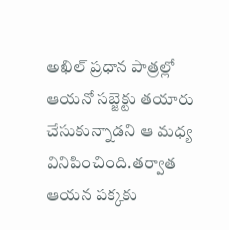అఖిల్ ప్రధాన పాత్రల్లో ఆయనో సబ్జెక్టు తయారు చేసుకున్నాడని ఆ మధ్య వినిపించింది.తర్వాత ఆయన పక్కకు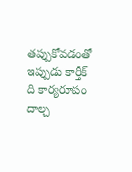తప్పుకోవడంతో ఇప్పుడు కార్తీక్ ది కార్యరూపం దాల్చ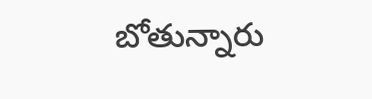బోతున్నారు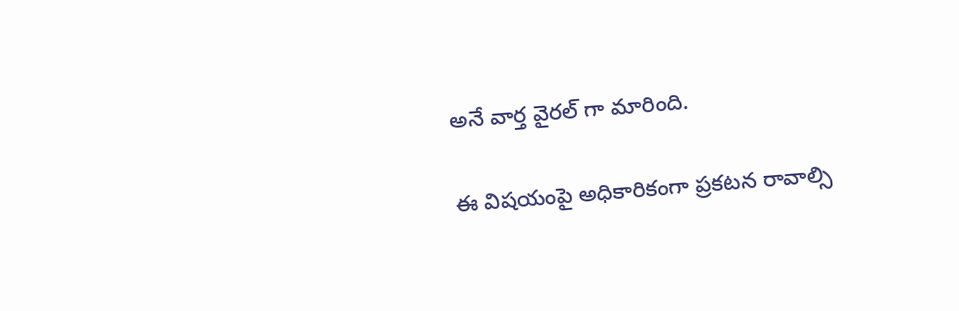అనే వార్త వైరల్ గా మారింది.

ఈ విషయంపై అధికారికంగా ప్రకటన రావాల్సి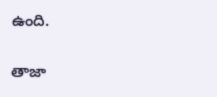ఉంది.

తాజా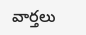వార్తలు